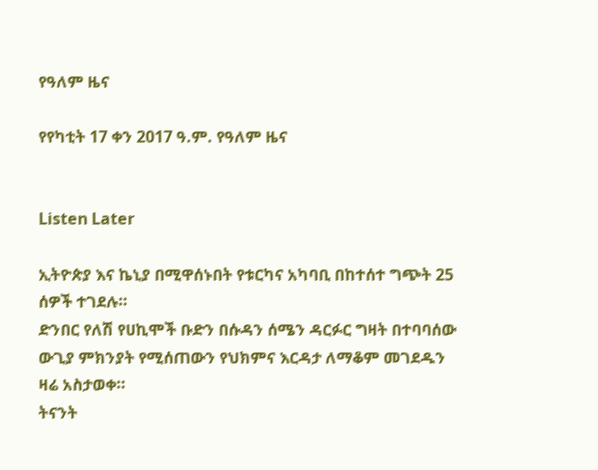የዓለም ዜና

የየካቲት 17 ቀን 2017 ዓ.ም. የዓለም ዜና


Listen Later

ኢትዮጵያ እና ኬኒያ በሚዋሰኑበት የቱርካና አካባቢ በከተሰተ ግጭት 25 ሰዎች ተገደሉ።
ድንበር የለሽ የሀኪሞች ቡድን በሱዳን ሰሜን ዳርፉር ግዛት በተባባሰው ውጊያ ምክንያት የሚሰጠውን የህክምና እርዳታ ለማቆም መገደዱን ዛሬ አስታወቀ።
ትናንት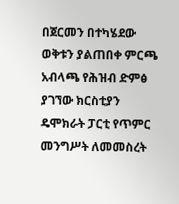በጀርመን በተካሄደው ወቅቱን ያልጠበቀ ምርጫ አብላጫ የሕዝብ ድምፅ ያገኘው ክርስቲያን ዴሞክራት ፓርቲ የጥምር መንግሥት ለመመስረት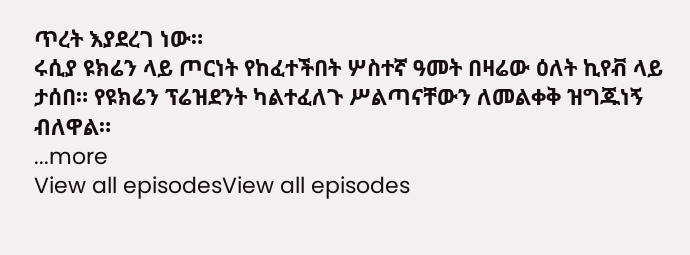ጥረት እያደረገ ነው።
ሩሲያ ዩክሬን ላይ ጦርነት የከፈተችበት ሦስተኛ ዓመት በዛሬው ዕለት ኪየቭ ላይ ታሰበ። የዩክሬን ፕሬዝደንት ካልተፈለጉ ሥልጣናቸውን ለመልቀቅ ዝግጁነኝ ብለዋል።
...more
View all episodesView all episodes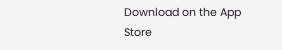Download on the App Store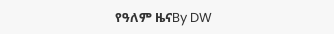የዓለም ዜናBy DW